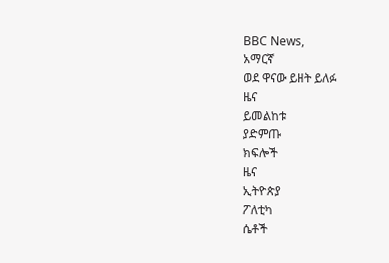BBC News,
አማርኛ
ወደ ዋናው ይዘት ይለፉ
ዜና
ይመልከቱ
ያድምጡ
ክፍሎች
ዜና
ኢትዮጵያ
ፖለቲካ
ሴቶች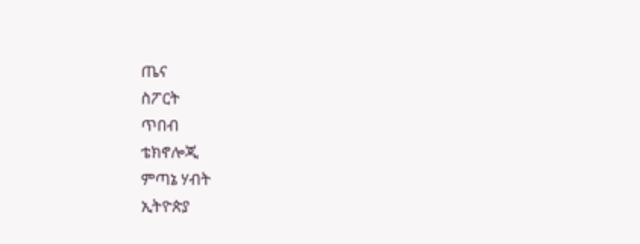ጤና
ስፖርት
ጥበብ
ቴክኖሎጂ
ምጣኔ ሃብት
ኢትዮጵያ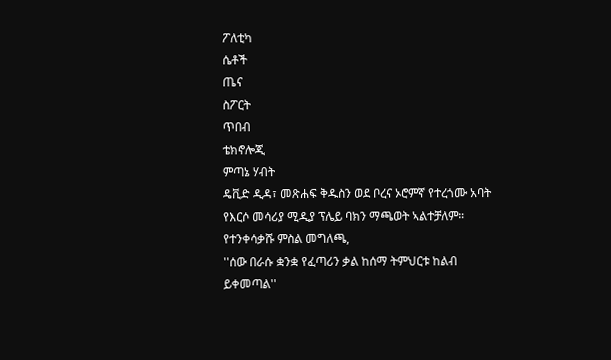ፖለቲካ
ሴቶች
ጤና
ስፖርት
ጥበብ
ቴክኖሎጂ
ምጣኔ ሃብት
ዴቪድ ዲዳ፣ መጽሐፍ ቅዱስን ወደ ቦረና ኦሮምኛ የተረጎሙ አባት
የእርሶ መሳሪያ ሚዲያ ፕሌይ ባክን ማጫወት ኣልተቻለም።
የተንቀሳቃሹ ምስል መግለጫ,
''ሰው በራሱ ቋንቋ የፈጣሪን ቃል ከሰማ ትምህርቱ ከልብ ይቀመጣል''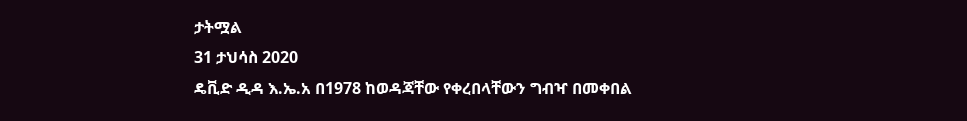ታትሟል
31 ታህሳስ 2020
ዴቪድ ዲዳ እ.ኤ.አ በ1978 ከወዳጃቸው የቀረበላቸውን ግብዣ በመቀበል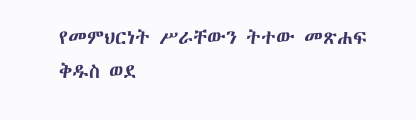የመምህርነት ሥራቸውን ትተው መጽሐፍ ቅዱስ ወደ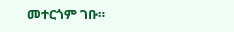መተርጎም ገቡ።